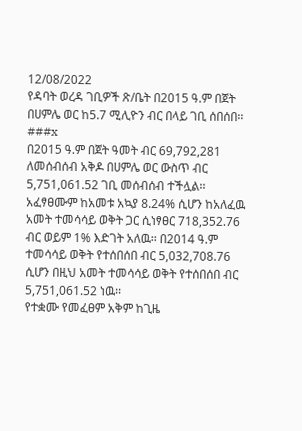12/08/2022
የዳባት ወረዳ ገቢዎች ጽ/ቤት በ2015 ዓ.ም በጀት በሀምሌ ወር ከ5.7 ሚሊዮን ብር በላይ ገቢ ሰበሰበ፡፡
###x
በ2015 ዓ.ም በጀት ዓመት ብር 69,792,281 ለመሰብሰብ አቅዶ በሀምሌ ወር ውስጥ ብር 5,751,061.52 ገቢ መሰብሰብ ተችሏል፡፡ አፈፃፀሙም ከአመቱ አኳያ 8.24% ሲሆን ከአለፈዉ አመት ተመሳሳይ ወቅት ጋር ሲነፃፀር 718,352.76 ብር ወይም 1% እድገት አለዉ፡፡ በ2014 ዓ.ም ተመሳሳይ ወቅት የተሰበሰበ ብር 5,032,708.76 ሲሆን በዚህ አመት ተመሳሳይ ወቅት የተሰበሰበ ብር 5,751,061.52 ነዉ፡፡
የተቋሙ የመፈፀም አቅም ከጊዜ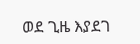ወደ ጊዜ እያደገ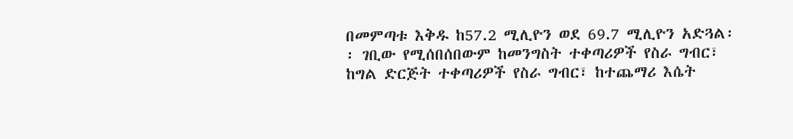በመምጣቱ እቅዱ ከ57.2 ሚሊዮን ወደ 69.7 ሚሊዮን አድጓል፡፡ ገቢው የሚሰበሰበውም ከመንግስት ተቀጣሪዎች የስራ ግብር፣ ከግል ድርጅት ተቀጣሪዎች የስራ ግብር፣ ከተጨማሪ እሴት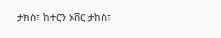ታክስ፣ ከተርን ኦቨር ታከስ፣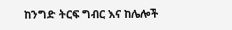ከንግድ ትርፍ ግብር እና ከሌሎች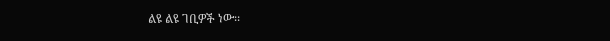ልዩ ልዩ ገቢዎች ነው፡፡